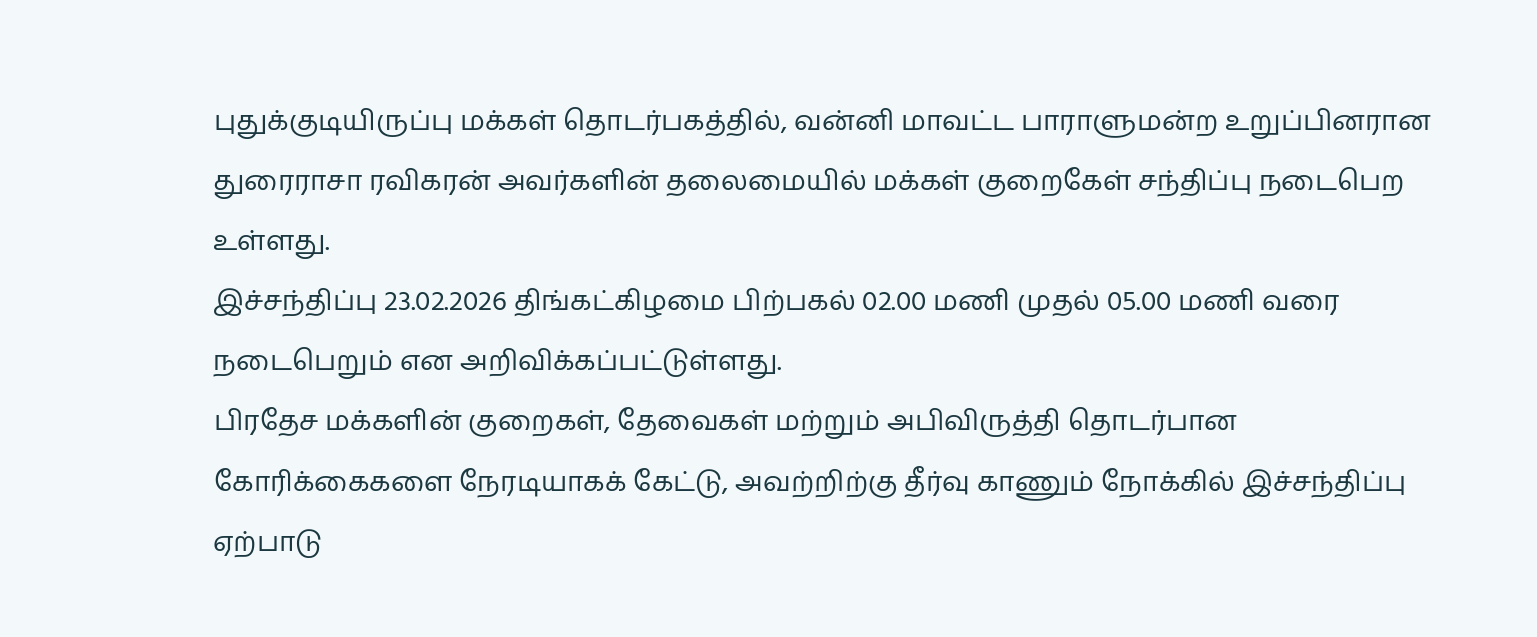புதுக்குடியிருப்பு மக்கள் தொடர்பகத்தில், வன்னி மாவட்ட பாராளுமன்ற உறுப்பினரான துரைராசா ரவிகரன் அவர்களின் தலைமையில் மக்கள் குறைகேள் சந்திப்பு நடைபெற உள்ளது.
இச்சந்திப்பு 23.02.2026 திங்கட்கிழமை பிற்பகல் 02.00 மணி முதல் 05.00 மணி வரை நடைபெறும் என அறிவிக்கப்பட்டுள்ளது.
பிரதேச மக்களின் குறைகள், தேவைகள் மற்றும் அபிவிருத்தி தொடர்பான கோரிக்கைகளை நேரடியாகக் கேட்டு, அவற்றிற்கு தீர்வு காணும் நோக்கில் இச்சந்திப்பு ஏற்பாடு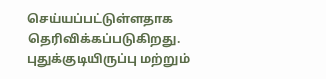செய்யப்பட்டுள்ளதாக தெரிவிக்கப்படுகிறது.
புதுக்குடியிருப்பு மற்றும்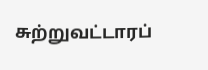சுற்றுவட்டாரப்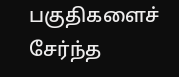பகுதிகளைச் சேர்ந்த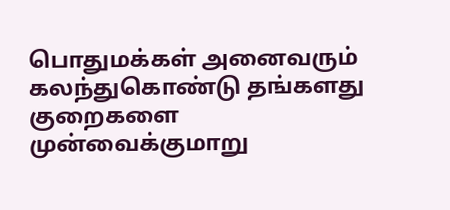பொதுமக்கள் அனைவரும் கலந்துகொண்டு தங்களது குறைகளை முன்வைக்குமாறு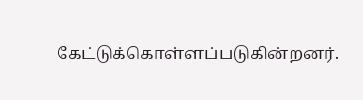கேட்டுக்கொள்ளப்படுகின்றனர்.